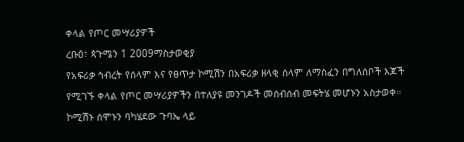ቀላል የጦር መሣሪያዎች
ረቡዕ፣ ጳጉሜን 1 2009ማስታወቂያ
የአፍሪቃ ኅብረት የሰላም እና የፀጥታ ኮሚሽን በአፍሪቃ ዘላቂ ሰላም ለማስፈን በግለሰቦች እጆች የሚገኙ ቀላል የጦር መሣሪያዎችን በተለያዩ መንገዶች መሰብሰብ መፍትሄ መሆኑን አስታወቀ። ኮሚሽኑ ሰሞኑን ባካሄደው ጉባኤ ላይ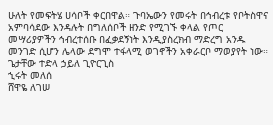ሁለት የመፍትሄ ሀሳቦች ቀርበዋል። ጉባኤውን የመሩት በኅብረቱ የቦትስዋና አምባሳደው እንዳሉት በግለሰቦች ዘንድ የሚገኙ ቀላል የጦር መሣሪያዎችን ኅብረተሰቡ በፈቃደኝነት እንዲያስረክብ ማድረግ አንዱ መንገድ ሲሆን ሌላው ደግሞ ተፋላሚ ወገኖችን አቀራርቦ ማወያየት ነው።
ጌታቸው ተድላ ኃይለ ጊዮርጊስ
ኂሩት መለሰ
ሸዋዬ ለገሠ